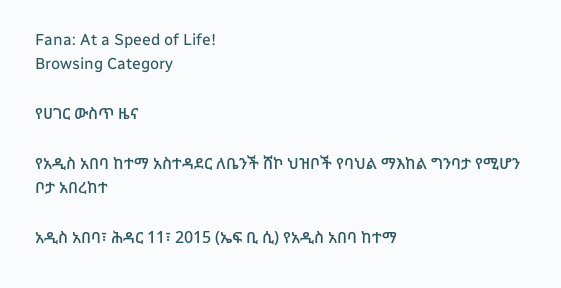Fana: At a Speed of Life!
Browsing Category

የሀገር ውስጥ ዜና

የአዲስ አበባ ከተማ አስተዳደር ለቤንች ሸኮ ህዝቦች የባህል ማእከል ግንባታ የሚሆን ቦታ አበረከተ

አዲስ አበባ፣ ሕዳር 11፣ 2015 (ኤፍ ቢ ሲ) የአዲስ አበባ ከተማ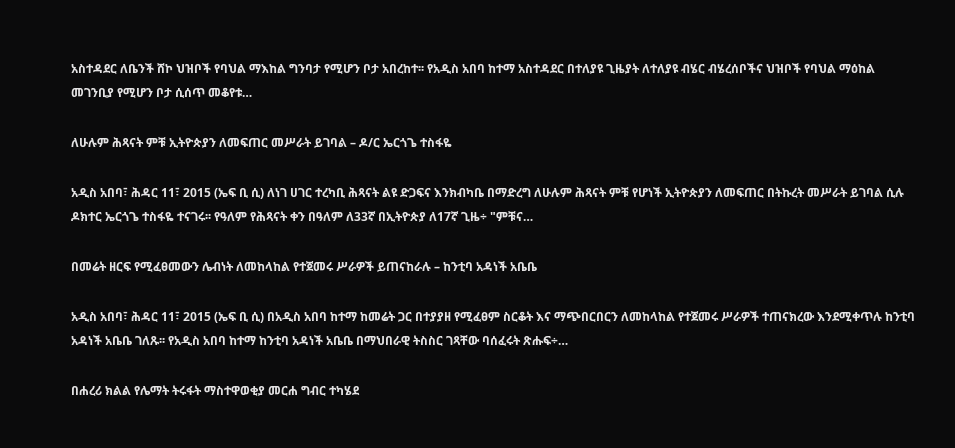አስተዳደር ለቤንች ሸኮ ህዝቦች የባህል ማእከል ግንባታ የሚሆን ቦታ አበረከተ፡፡ የአዲስ አበባ ከተማ አስተዳደር በተለያዩ ጊዜያት ለተለያዩ ብሄር ብሄረሰቦችና ህዝቦች የባህል ማዕከል መገንቢያ የሚሆን ቦታ ሲሰጥ መቆየቱ…

ለሁሉም ሕጻናት ምቹ ኢትዮጵያን ለመፍጠር መሥራት ይገባል – ዶ/ር ኤርጎጌ ተስፋዬ

አዲስ አበባ፣ ሕዳር 11፣ 2015 (ኤፍ ቢ ሲ) ለነገ ሀገር ተረካቢ ሕጻናት ልዩ ድጋፍና እንክብካቤ በማድረግ ለሁሉም ሕጻናት ምቹ የሆነች ኢትዮጵያን ለመፍጠር በትኩረት መሥራት ይገባል ሲሉ ዶክተር ኤርጎጌ ተስፋዬ ተናገሩ፡፡ የዓለም የሕጻናት ቀን በዓለም ለ33ኛ በኢትዮጵያ ለ17ኛ ጊዜ÷ "ምቹና…

በመሬት ዘርፍ የሚፈፀመውን ሌብነት ለመከላከል የተጀመሩ ሥራዎች ይጠናከራሉ – ከንቲባ አዳነች አቤቤ

አዲስ አበባ፣ ሕዳር 11፣ 2015 (ኤፍ ቢ ሲ) በአዲስ አበባ ከተማ ከመሬት ጋር በተያያዘ የሚፈፀም ስርቆት እና ማጭበርበርን ለመከላከል የተጀመሩ ሥራዎች ተጠናክረው እንደሚቀጥሉ ከንቲባ አዳነች አቤቤ ገለጹ፡፡ የአዲስ አበባ ከተማ ከንቲባ አዳነች አቤቤ በማህበራዊ ትስስር ገጻቸው ባሰፈሩት ጽሑፍ÷…

በሐረሪ ክልል የሌማት ትሩፋት ማስተዋወቂያ መርሐ ግብር ተካሄደ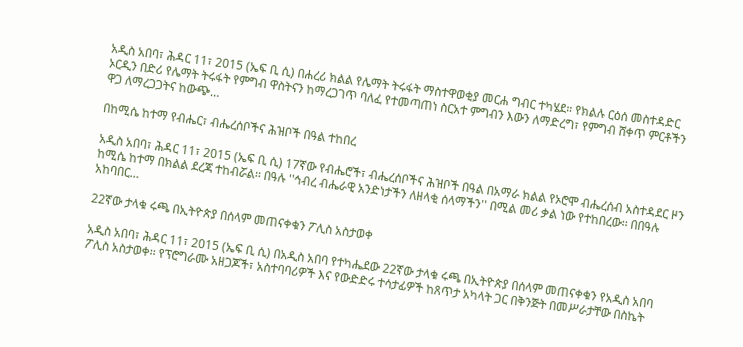አዲስ አበባ፣ ሕዳር 11፣ 2015 (ኤፍ ቢ ሲ) በሐረሪ ክልል የሌማት ትሩፋት ማስተዋወቂያ መርሐ ግብር ተካሄደ። የክልሉ ርዕሰ መስተዳድር ኦርዲን በድሪ የሌማት ትሩፋት የምግብ ዋስትናን ከማረጋገጥ ባለፈ የተመጣጠነ ስርአተ ምግብን እውን ለማድረግ፣ የምግብ ሸቀጥ ምርቶችን ዋጋ ለማረጋጋትና ከውጭ…

በከሚሴ ከተማ የብሔር፣ ብሔረሰቦችና ሕዝቦች በዓል ተከበረ

አዲስ አበባ፣ ሕዳር 11፣ 2015 (ኤፍ ቢ ሲ) 17ኛው የብሔሮች፣ ብሔረሰቦችና ሕዝቦች በዓል በአማራ ክልል የኦሮሞ ብሔረሰብ አስተዳደር ዞን ከሚሴ ከተማ በክልል ደረጃ ተከብሯል፡፡ በዓሉ ''ኅብረ ብሔራዊ አንድነታችን ለዘላቂ ሰላማችን'' በሚል መሪ ቃል ነው የተከበረው፡፡ በበዓሉ አከባበር…

22ኛው ታላቁ ሩጫ በኢትዮጵያ በሰላም መጠናቀቁን ፖሊስ አስታወቀ

አዲስ አበባ፣ ሕዳር 11፣ 2015 (ኤፍ ቢ ሲ) በአዲስ አበባ የተካሔደው 22ኛው ታላቁ ሩጫ በኢትዮጵያ በሰላም መጠናቀቁን የአዲስ አበባ ፖሊስ አስታወቀ፡፡ የፕሮግራሙ አዘጋጆች፣ አስተባባሪዎች እና የውድድሩ ተሳታፊዎች ከጸጥታ አካላት ጋር በቅንጅት በመሥራታቸው በስኬት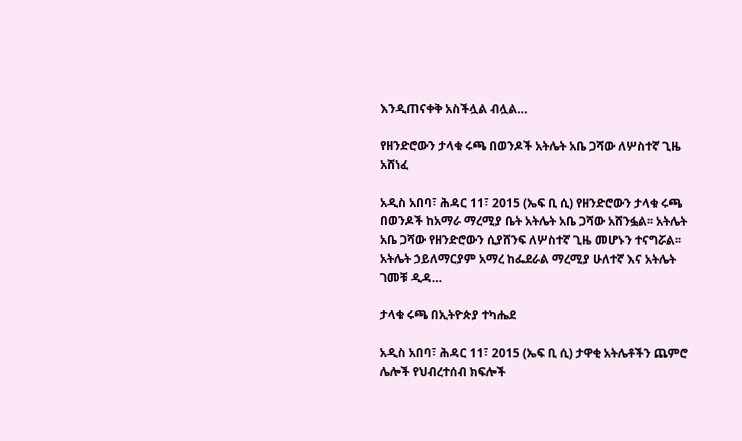እንዲጠናቀቅ አስችሏል ብሏል…

የዘንድሮውን ታላቁ ሩጫ በወንዶች አትሌት አቤ ጋሻው ለሦስተኛ ጊዜ አሸነፈ

አዲስ አበባ፣ ሕዳር 11፣ 2015 (ኤፍ ቢ ሲ) የዘንድሮውን ታላቁ ሩጫ በወንዶች ከአማራ ማረሚያ ቤት አትሌት አቤ ጋሻው አሸንፏል፡፡ አትሌት አቤ ጋሻው የዘንድሮውን ሲያሸንፍ ለሦስተኛ ጊዜ መሆኑን ተናግሯል፡፡ አትሌት ኃይለማርያም አማረ ከፌደራል ማረሚያ ሁለተኛ እና አትሌት ገመቹ ዲዳ…

ታላቁ ሩጫ በኢትዮጵያ ተካሔደ

አዲስ አበባ፣ ሕዳር 11፣ 2015 (ኤፍ ቢ ሲ) ታዋቂ አትሌቶችን ጨምሮ ሌሎች የህብረተሰብ ክፍሎች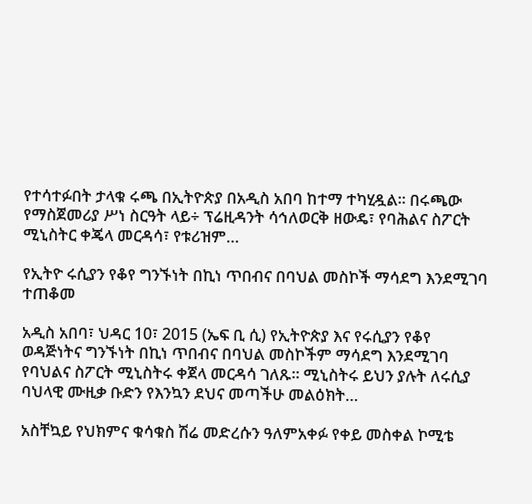የተሳተፉበት ታላቁ ሩጫ በኢትዮጵያ በአዲስ አበባ ከተማ ተካሂዷል፡፡ በሩጫው የማስጀመሪያ ሥነ ስርዓት ላይ÷ ፕሬዚዳንት ሳኅለወርቅ ዘውዴ፣ የባሕልና ስፖርት ሚኒስትር ቀጄላ መርዳሳ፣ የቱሪዝም…

የኢትዮ ሩሲያን የቆየ ግንኙነት በኪነ ጥበብና በባህል መስኮች ማሳደግ እንደሚገባ ተጠቆመ

አዲስ አበባ፣ ህዳር 10፣ 2015 (ኤፍ ቢ ሲ) የኢትዮጵያ እና የሩሲያን የቆየ ወዳጅነትና ግንኙነት በኪነ ጥበብና በባህል መስኮችም ማሳደግ እንደሚገባ የባህልና ስፖርት ሚኒስትሩ ቀጀላ መርዳሳ ገለጹ። ሚኒስትሩ ይህን ያሉት ለሩሲያ ባህላዊ ሙዚቃ ቡድን የእንኳን ደህና መጣችሁ መልዕክት…

አስቸኳይ የህክምና ቁሳቁስ ሽሬ መድረሱን ዓለምአቀፉ የቀይ መስቀል ኮሚቴ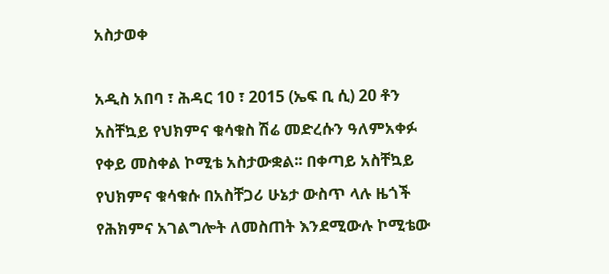አስታወቀ

አዲስ አበባ ፣ ሕዳር 10 ፣ 2015 (ኤፍ ቢ ሲ) 20 ቶን አስቸኳይ የህክምና ቁሳቁስ ሽሬ መድረሱን ዓለምአቀፉ የቀይ መስቀል ኮሚቴ አስታውቋል፡፡ በቀጣይ አስቸኳይ የህክምና ቁሳቁሱ በአስቸጋሪ ሁኔታ ውስጥ ላሉ ዜጎች የሕክምና አገልግሎት ለመስጠት እንደሚውሉ ኮሚቴው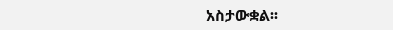አስታውቋል፡፡